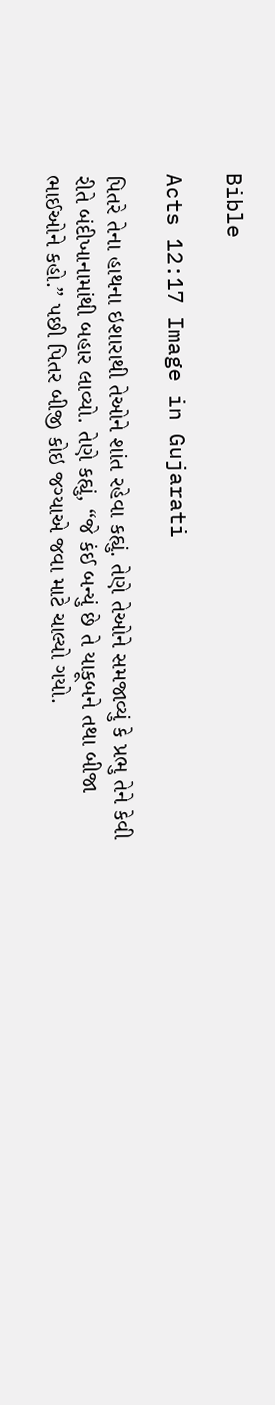Bible

Acts 12:17 Image in Gujarati

પિતરે તેના હાથના ઇશારાથી તેઓને શાંત રહેવા કહ્યું. તેણે તેઓને સમજાવ્યું કે પ્રભુ તેને કેવી રીતે બંદીખાનામાંથી બહાર લાવ્યો. તેણે કહ્યું, “જે કંઈ બન્યું છે તે યાકૂબને તથા બીજા ભાઈઓને કહો.” પછી પિતર બીજી કોઇ જગ્યાએ જવા માટે ચાલ્યો ગયો.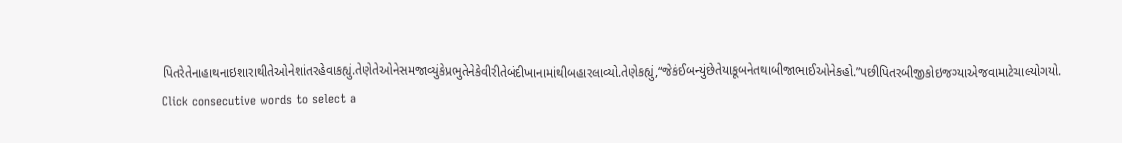પિતરેતેનાહાથનાઇશારાથીતેઓનેશાંતરહેવાકહ્યું.તેણેતેઓનેસમજાવ્યુંકેપ્રભુતેનેકેવીરીતેબંદીખાનામાંથીબહારલાવ્યો.તેણેકહ્યું,“જેકંઈબન્યુંછેતેયાકૂબનેતથાબીજાભાઈઓનેકહો.”પછીપિતરબીજીકોઇજગ્યાએજવામાટેચાલ્યોગયો.
Click consecutive words to select a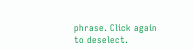phrase. Click again to deselect.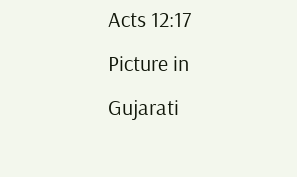Acts 12:17 Picture in Gujarati